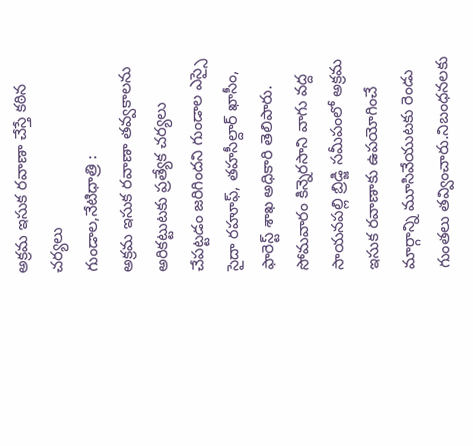అక్రమ ఇసుక రవాణా చేస్తే కఠిన చర్యలు
గుండాల,నేటిధాత్రి :
అక్రమ ఇసుక రవాణా తవ్వకాలను అరికట్టుటకు ప్రత్యేక చర్యలు చేపట్టడం జరిగిందని గుండాల ఎస్సై సైదా రహూఫ్, తహసీల్దార్ ఖాసీం, ఫారెస్ట్ శాఖ అధికారి తెలిపారు. సోమవారం కిన్నెరసాని వాగు వద్ద సాయనపల్లి బ్రిడ్జి సమీపంలో అక్రమ ఇసుక రవాణాకు ఉపయోగించే మార్గాన్ని మూసివేయుటకు రెండు గుంతలు తవ్వించారు.నిబంధనలకు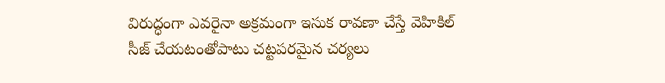విరుద్ధంగా ఎవరైనా అక్రమంగా ఇసుక రావణా చేస్తే వెహికిల్ సీజ్ చేయటంతోపాటు చట్టపరమైన చర్యలు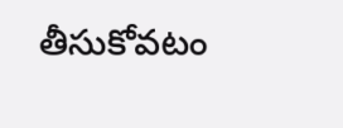తీసుకోవటం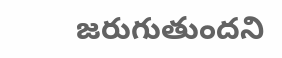జరుగుతుందని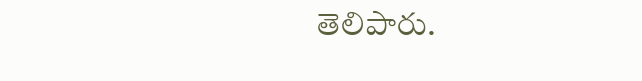తెలిపారు.